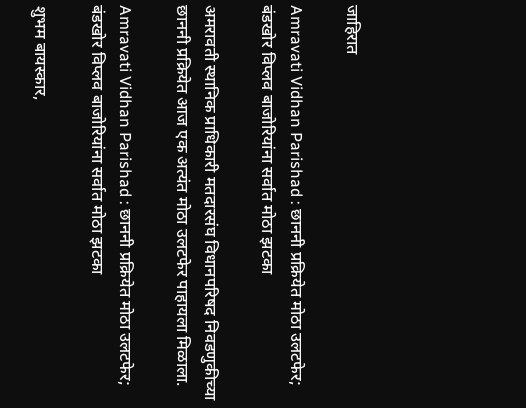जाहिरात

Amravati Vidhan Parishad : छाननी प्रक्रियेत मोठा उलटफेर; बंडखोर विप्लव बाजोरियांना सर्वात मोठा झटका

अमरावती स्थानिक प्राधिकारी मतदारसंघ विधानपरिषद निवडणुकीच्या छाननी प्रक्रियेत आज एक अत्यंत मोठा उलटफेर पाहायला मिळाला.

Amravati Vidhan Parishad : छाननी प्रक्रियेत मोठा उलटफेर; बंडखोर विप्लव बाजोरियांना सर्वात मोठा झटका

शुभम बायस्कार,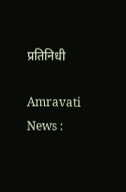प्रतिनिधी

Amravati News :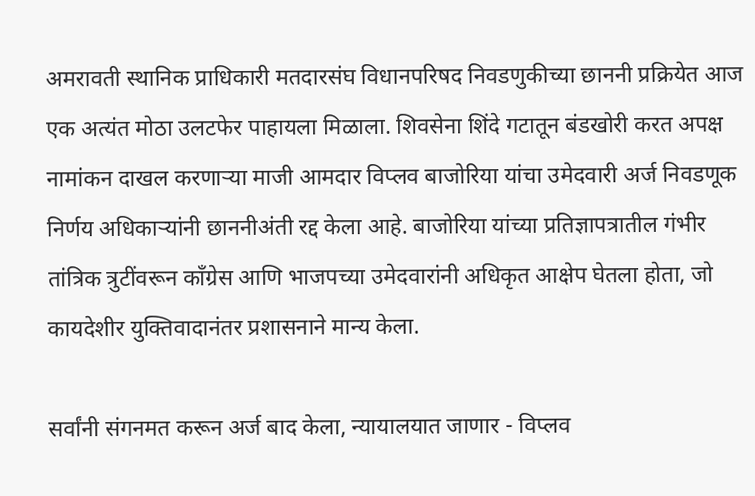अमरावती स्थानिक प्राधिकारी मतदारसंघ विधानपरिषद निवडणुकीच्या छाननी प्रक्रियेत आज एक अत्यंत मोठा उलटफेर पाहायला मिळाला. शिवसेना शिंदे गटातून बंडखोरी करत अपक्ष नामांकन दाखल करणाऱ्या माजी आमदार विप्लव बाजोरिया यांचा उमेदवारी अर्ज निवडणूक निर्णय अधिकाऱ्यांनी छाननीअंती रद्द केला आहे. बाजोरिया यांच्या प्रतिज्ञापत्रातील गंभीर तांत्रिक त्रुटींवरून काँग्रेस आणि भाजपच्या उमेदवारांनी अधिकृत आक्षेप घेतला होता, जो कायदेशीर युक्तिवादानंतर प्रशासनाने मान्य केला.

सर्वांनी संगनमत करून अर्ज बाद केला, न्यायालयात जाणार - विप्लव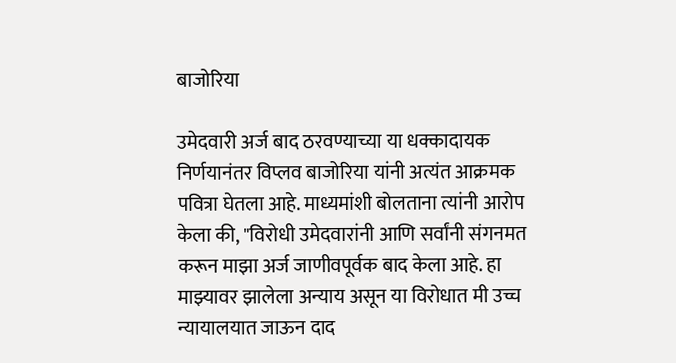बाजोरिया

उमेदवारी अर्ज बाद ठरवण्याच्या या धक्कादायक निर्णयानंतर विप्लव बाजोरिया यांनी अत्यंत आक्रमक पवित्रा घेतला आहे. माध्यमांशी बोलताना त्यांनी आरोप केला की, "विरोधी उमेदवारांनी आणि सर्वांनी संगनमत करून माझा अर्ज जाणीवपूर्वक बाद केला आहे. हा माझ्यावर झालेला अन्याय असून या विरोधात मी उच्च न्यायालयात जाऊन दाद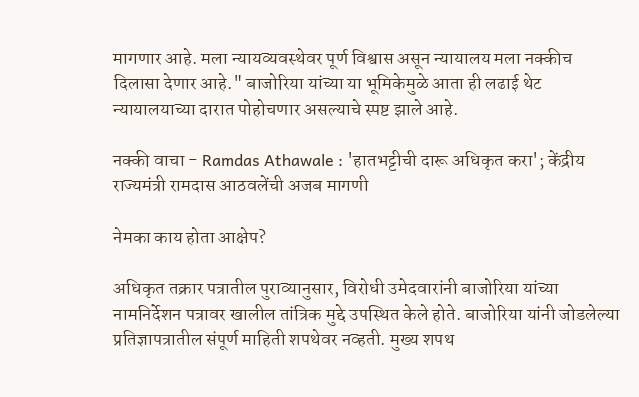मागणार आहे. मला न्यायव्यवस्थेवर पूर्ण विश्वास असून न्यायालय मला नक्कीच दिलासा देणार आहे." बाजोरिया यांच्या या भूमिकेमुळे आता ही लढाई थेट न्यायालयाच्या दारात पोहोचणार असल्याचे स्पष्ट झाले आहे.

नक्की वाचा - Ramdas Athawale : 'हातभट्टीची दारू अधिकृत करा'; केंद्रीय राज्यमंत्री रामदास आठवलेंची अजब मागणी

नेमका काय होता आक्षेप?

अधिकृत तक्रार पत्रातील पुराव्यानुसार, विरोधी उमेदवारांनी बाजोरिया यांच्या नामनिर्देशन पत्रावर खालील तांत्रिक मुद्दे उपस्थित केले होते. बाजोरिया यांनी जोडलेल्या प्रतिज्ञापत्रातील संपूर्ण माहिती शपथेवर नव्हती. मुख्य शपथ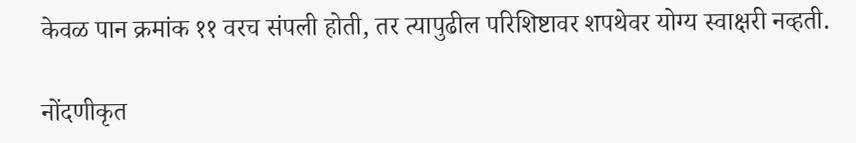केवळ पान क्रमांक ११ वरच संपली होती, तर त्यापुढील परिशिष्टावर शपथेवर योग्य स्वाक्षरी नव्हती.

नोंदणीकृत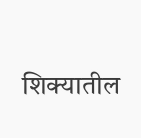शिक्यातील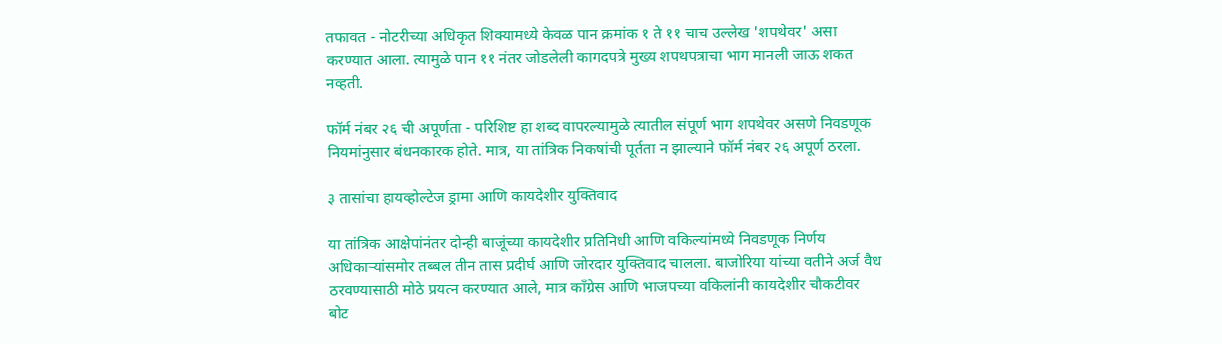तफावत - नोटरीच्या अधिकृत शिक्यामध्ये केवळ पान क्रमांक १ ते ११ चाच उल्लेख 'शपथेवर' असा करण्यात आला. त्यामुळे पान ११ नंतर जोडलेली कागदपत्रे मुख्य शपथपत्राचा भाग मानली जाऊ शकत नव्हती.

फॉर्म नंबर २६ ची अपूर्णता - परिशिष्ट हा शब्द वापरल्यामुळे त्यातील संपूर्ण भाग शपथेवर असणे निवडणूक नियमांनुसार बंधनकारक होते. मात्र, या तांत्रिक निकषांची पूर्तता न झाल्याने फॉर्म नंबर २६ अपूर्ण ठरला.

३ तासांचा हायव्होल्टेज ड्रामा आणि कायदेशीर युक्तिवाद

या तांत्रिक आक्षेपांनंतर दोन्ही बाजूंच्या कायदेशीर प्रतिनिधी आणि वकिल्यांमध्ये निवडणूक निर्णय अधिकाऱ्यांसमोर तब्बल तीन तास प्रदीर्घ आणि जोरदार युक्तिवाद चालला. बाजोरिया यांच्या वतीने अर्ज वैध ठरवण्यासाठी मोठे प्रयत्न करण्यात आले, मात्र काँग्रेस आणि भाजपच्या वकिलांनी कायदेशीर चौकटीवर बोट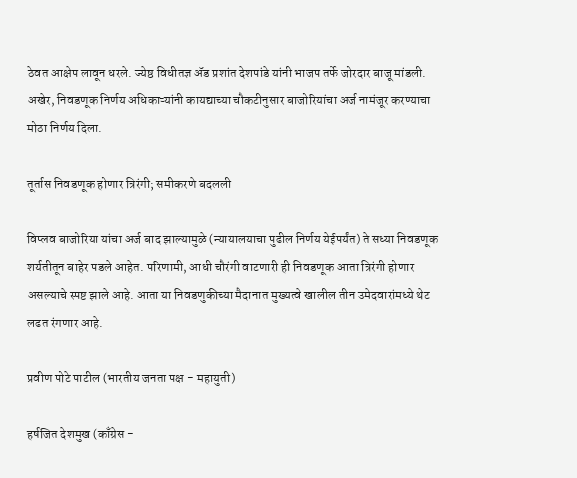ठेवत आक्षेप लावून धरले. ज्येष्ठ विधीतज्ञ ॲड प्रशांत देशपांडे यांनी भाजप तर्फे जोरदार बाजू मांडली. अखेर, निवडणूक निर्णय अधिकाऱ्यांनी कायद्याच्या चौकटीनुसार बाजोरियांचा अर्ज नामंजूर करण्याचा मोठा निर्णय दिला.

तूर्तास निवडणूक होणार त्रिरंगी; समीकरणे बदलली

विप्लव बाजोरिया यांचा अर्ज बाद झाल्यामुळे (न्यायालयाचा पुढील निर्णय येईपर्यंत) ते सध्या निवडणूक शर्यतीतून बाहेर पडले आहेत. परिणामी, आधी चौरंगी वाटणारी ही निवडणूक आता त्रिरंगी होणार असल्याचे स्पष्ट झाले आहे. आता या निवडणुकीच्या मैदानात मुख्यत्वे खालील तीन उमेदवारांमध्ये थेट लढत रंगणार आहे.

प्रवीण पोटे पाटील (भारतीय जनता पक्ष - महायुती)

हर्षजित देशमुख (काँग्रेस -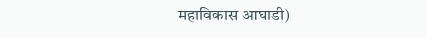महाविकास आघाडी)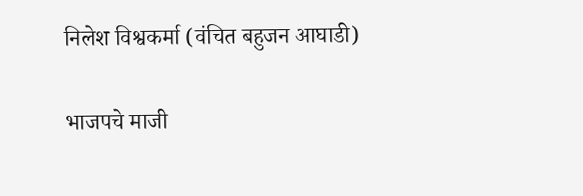निलेश विश्वकर्मा (वंचित बहुजन आघाडी)

भाजपचे माजी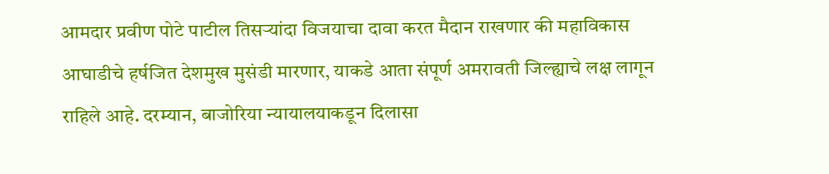आमदार प्रवीण पोटे पाटील तिसऱ्यांदा विजयाचा दावा करत मैदान राखणार की महाविकास आघाडीचे हर्षजित देशमुख मुसंडी मारणार, याकडे आता संपूर्ण अमरावती जिल्ह्याचे लक्ष लागून राहिले आहे. दरम्यान, बाजोरिया न्यायालयाकडून दिलासा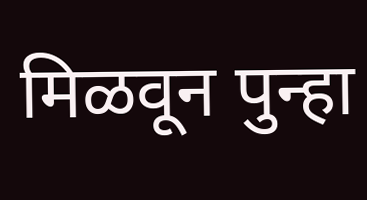मिळवून पुन्हा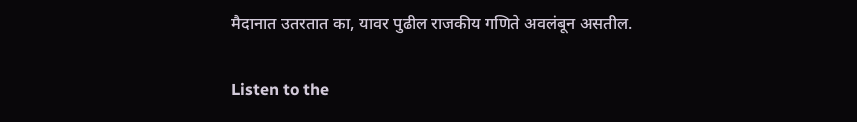मैदानात उतरतात का, यावर पुढील राजकीय गणिते अवलंबून असतील.

Listen to the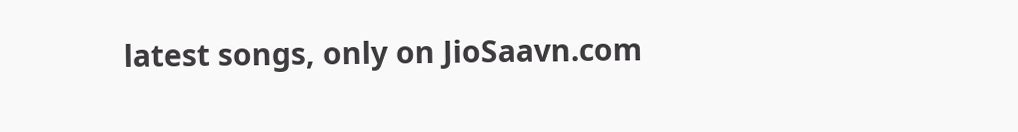latest songs, only on JioSaavn.com